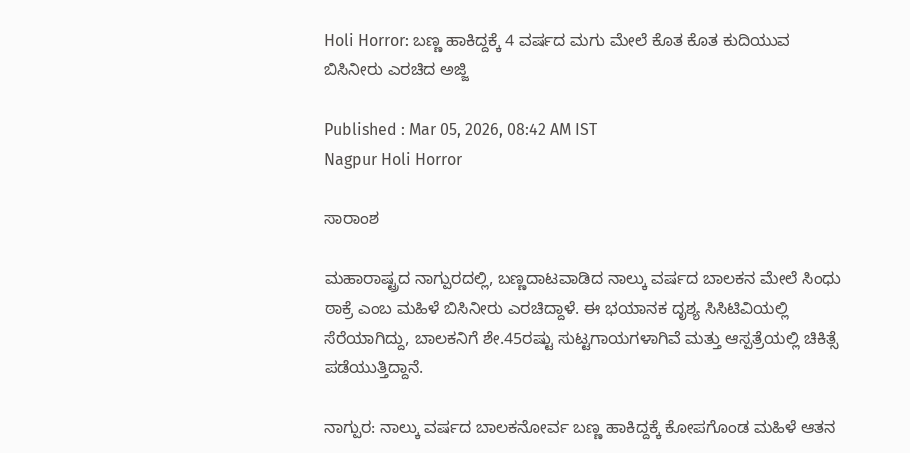Holi Horror: ಬಣ್ಣ ಹಾಕಿದ್ದಕ್ಕೆ 4 ವರ್ಷದ ಮಗು ಮೇಲೆ ಕೊತ ಕೊತ ಕುದಿಯುವ ಬಿಸಿನೀರು ಎರಚಿದ ಅಜ್ಜಿ

Published : Mar 05, 2026, 08:42 AM IST
Nagpur Holi Horror

ಸಾರಾಂಶ

ಮಹಾರಾಷ್ಟ್ರದ ನಾಗ್ಪುರದಲ್ಲಿ, ಬಣ್ಣದಾಟವಾಡಿದ ನಾಲ್ಕು ವರ್ಷದ ಬಾಲಕನ ಮೇಲೆ ಸಿಂಧು ಠಾಕ್ರೆ ಎಂಬ ಮಹಿಳೆ ಬಿಸಿನೀರು ಎರಚಿದ್ದಾಳೆ. ಈ ಭಯಾನಕ ದೃಶ್ಯ ಸಿಸಿಟಿವಿಯಲ್ಲಿ ಸೆರೆಯಾಗಿದ್ದು, ಬಾಲಕನಿಗೆ ಶೇ.45ರಷ್ಟು ಸುಟ್ಟಗಾಯಗಳಾಗಿವೆ ಮತ್ತು ಆಸ್ಪತ್ರೆಯಲ್ಲಿ ಚಿಕಿತ್ಸೆ ಪಡೆಯುತ್ತಿದ್ದಾನೆ.

ನಾಗ್ಪುರ: ನಾಲ್ಕು ವರ್ಷದ ಬಾಲಕನೋರ್ವ ಬಣ್ಣ ಹಾಕಿದ್ದಕ್ಕೆ ಕೋಪಗೊಂಡ ಮಹಿಳೆ ಆತನ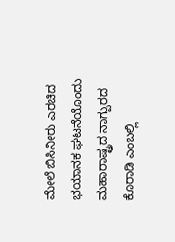ಮೇಲೆ ಬಿಸಿನೀರು ಎರಚಿದ ಭಯಾನಕ ಘಟನೆಯೊಂದು ಮಹಾರಾಷ್ಟ್ರದ ನಾಗ್ಪುರದ ಕೊರಾಡಿ ಎಂಬಲ್ಲಿ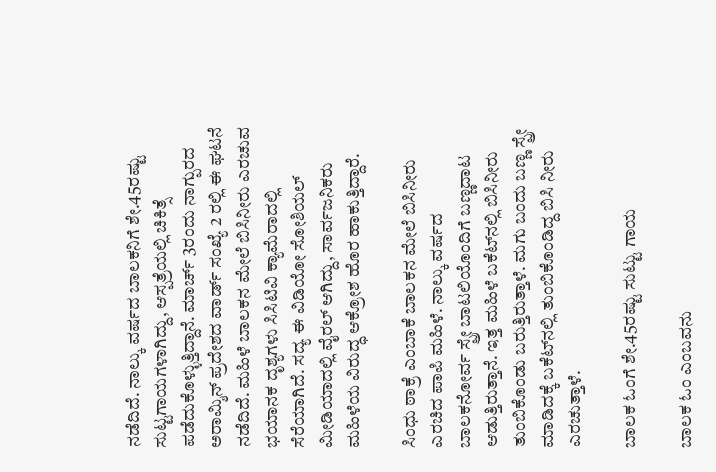ನಡೆದಿದೆ. ನಾಲ್ಕು ವರ್ಷದ ಬಾಲಕನಿಗೆ ಶೇ.45ರಷ್ಟು ಸುಟ್ಟಗಾಯಗಳಾಗಿದ್ದು, ಆಸ್ಪತ್ರೆಯಲ್ಲಿ ಚಿಕಿತ್ಸೆ ಪಡೆದುಕೊಳ್ಳುತ್ತಿದ್ದಾನೆ. ಮಾರ್ಚ್ 3ರಂದು ನಾಗ್ಪುರದ ಅರಾಮ್ಶಿನ್ ಪ್ರದೇಶದ ವಾರ್ಡ್ ಸಂಖ್ಯೆ 2 ರಲ್ಲಿ ಈ ಘಟನೆ ನಡೆದಿದೆ. ಮಹಿಳೆ ಬಾಲಕನ ಮೇಲೆ ಬಿಸಿನೀರು ಎರಚುವ ಭಯಾನಕ ದೃಶ್ಯಗಳು ಸಿಸಿಟಿವಿ ಕ್ಯಾಮೆರಾದಲ್ಲಿ ಸೆರೆಯಾಗಿದೆ. ಸದ್ಯ ಈ ವಿಡಿಯೋ ಸೋಶಿಯಲ್ ಮೀಡಿಯಾದಲ್ಲಿ ವೈರಲ್ ಆಗಿದ್ದು, ಸಾರ್ವಜನಿಕರು ಮಹಿಳೆಯ ವಿರುದ್ಧ ಆಕ್ರೋಶ ಹೊರ ಹಾಕುತ್ತಿದ್ದಾರೆ.

ಸಿಂಧು ಠಾಕ್ರೆ ಎಂಬಾಕೆ ಬಾಲಕನ ಮೇಲೆ ಬಿಸಿನೀರು ಎರಚಿದ ಪಾಪಿ ಮಹಿಳೆ. ನಾಲ್ಕು ವರ್ಷದ ಬಾಲಕನೋರ್ವ ಸ್ಪ್ರೇ ಬಾಟಲಿಯೊಂದಿಗೆ ಬಣ್ಣದಾಟ ಆಡುತ್ತಿರುತ್ತಾನೆ. ಇತ್ತ ಮಹಿಳೆ ಬಕೆಟ್‌ನಲ್ಲಿ ಬಿಸಿನೀರು ತುಂಬಿಕೊಂಡು ಬರುತ್ತಿರುತ್ತಾಳೆ. ಮಗು ಬಂದು ಬಣ್ಣ ಸ್ಪ್ರೇ ಮಾಡಿದಕ್ಕೆ ಬಕೆಟ್‌ನಲ್ಲಿ ತುಂಬಿಕೊಂಡಿದ್ದ ಬಿಸಿ ನೀರು ಎರಚುತ್ತಾಳೆ.

ಬಾಲಕ ಓಂಗೆ ಶೇ.45ರಷ್ಟು ಸುಟ್ಟು ಗಾಯ

ಬಾಲಕ ಓಂ ಎಂಬವನು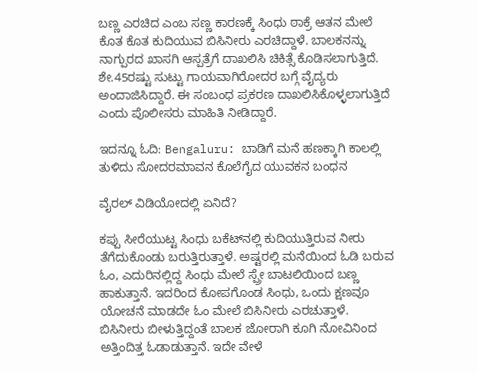ಬಣ್ಣ ಎರಚಿದ ಎಂಬ ಸಣ್ಣ ಕಾರಣಕ್ಕೆ ಸಿಂಧು ಠಾಕ್ರೆ ಆತನ ಮೇಲೆ ಕೊತ ಕೊತ ಕುದಿಯುವ ಬಿಸಿನೀರು ಎರಚಿದ್ದಾಳೆ. ಬಾಲಕನನ್ನು ನಾಗ್ಪುರದ ಖಾಸಗಿ ಆಸ್ಪತ್ರೆಗೆ ದಾಖಲಿಸಿ ಚಿಕಿತ್ಸೆ ಕೊಡಿಸಲಾಗುತ್ತಿದೆ. ಶೇ.45ರಷ್ಟು ಸುಟ್ಟು ಗಾಯವಾಗಿರೋದರ ಬಗ್ಗೆ ವೈದ್ಯರು ಅಂದಾಜಿಸಿದ್ದಾರೆ. ಈ ಸಂಬಂಧ ಪ್ರಕರಣ ದಾಖಲಿಸಿಕೊಳ್ಳಲಾಗುತ್ತಿದೆ ಎಂದು ಪೊಲೀಸರು ಮಾಹಿತಿ ನೀಡಿದ್ದಾರೆ.

ಇದನ್ನೂ ಓದಿ: Bengaluru: ಬಾಡಿಗೆ ಮನೆ ಹಣಕ್ಕಾಗಿ ಕಾಲಲ್ಲಿ ತುಳಿದು ಸೋದರಮಾವನ ಕೊಲೆಗೈದ ಯುವಕನ ಬಂಧನ

ವೈರಲ್ ವಿಡಿಯೋದಲ್ಲಿ ಏನಿದೆ?

ಕಪ್ಪು ಸೀರೆಯುಟ್ಟ ಸಿಂಧು ಬಕೆಟ್‌ನಲ್ಲಿ ಕುದಿಯುತ್ತಿರುವ ನೀರು ತೆಗೆದುಕೊಂಡು ಬರುತ್ತಿರುತ್ತಾಳೆ. ಅಷ್ಟರಲ್ಲಿ ಮನೆಯಿಂದ ಓಡಿ ಬರುವ ಓಂ, ಎದುರಿನಲ್ಲಿದ್ದ ಸಿಂಧು ಮೇಲೆ ಸ್ಪ್ರೇ ಬಾಟಲಿಯಿಂದ ಬಣ್ಣ ಹಾಕುತ್ತಾನೆ. ಇದರಿಂದ ಕೋಪಗೊಂಡ ಸಿಂಧು, ಒಂದು ಕ್ಷಣವೂ ಯೋಚನೆ ಮಾಡದೇ ಓಂ ಮೇಲೆ ಬಿಸಿನೀರು ಎರಚುತ್ತಾಳೆ. ಬಿಸಿನೀರು ಬೀಳುತ್ತಿದ್ದಂತೆ ಬಾಲಕ ಜೋರಾಗಿ ಕೂಗಿ ನೋವಿನಿಂದ ಅತ್ತಿಂದಿತ್ತ ಓಡಾಡುತ್ತಾನೆ. ಇದೇ ವೇಳೆ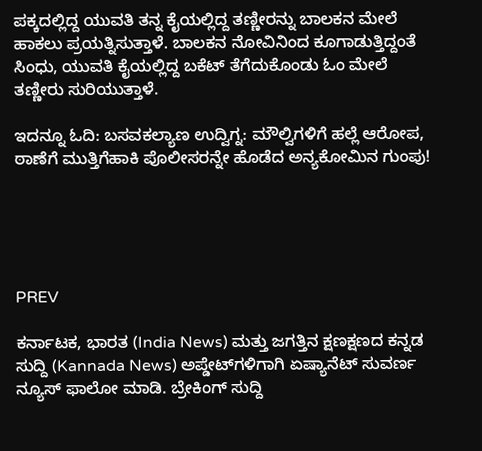ಪಕ್ಕದಲ್ಲಿದ್ದ ಯುವತಿ ತನ್ನ ಕೈಯಲ್ಲಿದ್ದ ತಣ್ಣೀರನ್ನು ಬಾಲಕನ ಮೇಲೆ ಹಾಕಲು ಪ್ರಯತ್ನಿಸುತ್ತಾಳೆ. ಬಾಲಕನ ನೋವಿನಿಂದ ಕೂಗಾಡುತ್ತಿದ್ದಂತೆ ಸಿಂಧು, ಯುವತಿ ಕೈಯಲ್ಲಿದ್ದ ಬಕೆಟ್ ತೆಗೆದುಕೊಂಡು ಓಂ ಮೇಲೆ ತಣ್ಣೀರು ಸುರಿಯುತ್ತಾಳೆ.

ಇದನ್ನೂ ಓದಿ: ಬಸವಕಲ್ಯಾಣ ಉದ್ವಿಗ್ನ: ಮೌಲ್ವಿಗಳಿಗೆ ಹಲ್ಲೆ ಆರೋಪ, ಠಾಣೆಗೆ ಮುತ್ತಿಗೆಹಾಕಿ ಪೊಲೀಸರನ್ನೇ ಹೊಡೆದ ಅನ್ಯಕೋಮಿನ ಗುಂಪು!





PREV

ಕರ್ನಾಟಕ, ಭಾರತ (India News) ಮತ್ತು ಜಗತ್ತಿನ ಕ್ಷಣಕ್ಷಣದ ಕನ್ನಡ ಸುದ್ದಿ (Kannada News) ಅಪ್ಡೇಟ್‌ಗಳಿಗಾಗಿ ಏಷ್ಯಾನೆಟ್ ಸುವರ್ಣ ನ್ಯೂಸ್‌ ಫಾಲೋ ಮಾಡಿ. ಬ್ರೇಕಿಂಗ್ ಸುದ್ದಿ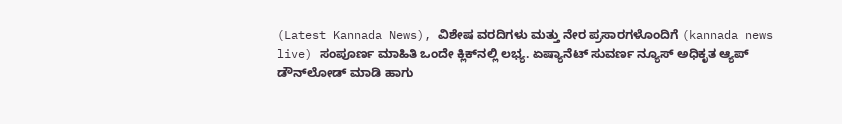(Latest Kannada News), ವಿಶೇಷ ವರದಿಗಳು ಮತ್ತು ನೇರ ಪ್ರಸಾರಗಳೊಂದಿಗೆ (kannada news live) ಸಂಪೂರ್ಣ ಮಾಹಿತಿ ಒಂದೇ ಕ್ಲಿಕ್‌ನಲ್ಲಿ ಲಭ್ಯ. ಏಷ್ಯಾನೆಟ್ ಸುವರ್ಣ ನ್ಯೂಸ್ ಅಧಿಕೃತ ಆ್ಯಪ್ ಡೌನ್‌ಲೋಡ್ ಮಾಡಿ ಹಾಗು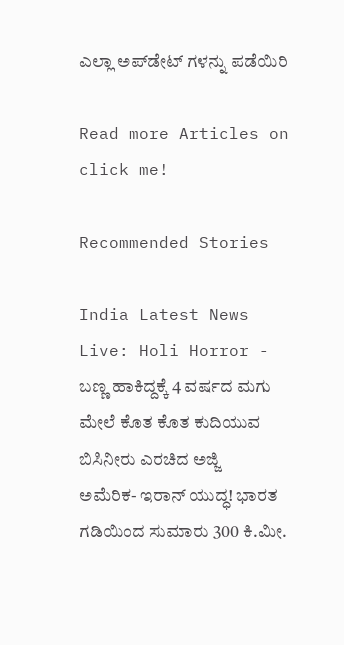ಎಲ್ಲಾ ಅಪ್‌ಡೇಟ್ ಗಳನ್ನು ಪಡೆಯಿರಿ

Read more Articles on
click me!

Recommended Stories

India Latest News Live: Holi Horror - ಬಣ್ಣ ಹಾಕಿದ್ದಕ್ಕೆ 4 ವರ್ಷದ ಮಗು ಮೇಲೆ ಕೊತ ಕೊತ ಕುದಿಯುವ ಬಿಸಿನೀರು ಎರಚಿದ ಅಜ್ಜಿ
ಅಮೆರಿಕ- ಇರಾನ್‌ ಯುದ್ಧ! ಭಾರತ ಗಡಿಯಿಂದ ಸುಮಾರು 300 ಕಿ.ಮೀ.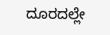ದೂರದಲ್ಲೇ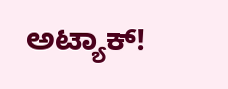ಅಟ್ಯಾಕ್‌!